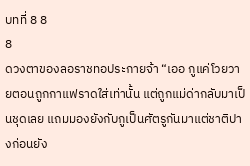บทที่ 8 8
8
ดวงตาของลอราชทอประกายจ้า “เออ กูแค่โวยวายตอนถูกกาแฟราดใส่เท่านั้น แต่ถูกแม่ด่ากลับมาเป็นชุดเลย แถมมองยังกับกูเป็นศัตรูกันมาแต่ชาติปางก่อนยัง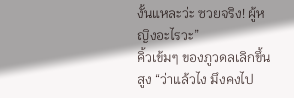งั้นแหละว่ะ ซวยจริง! ผู้หญิงอะไรวะ”
คิ้วเข้มๆ ของภูวดลเลิกขึ้นสูง “ว่าแล้วไง มึงคงไป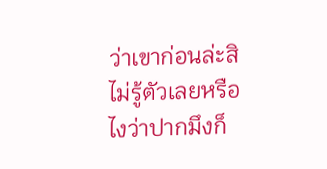ว่าเขาก่อนล่ะสิ ไม่รู้ตัวเลยหรือไงว่าปากมึงก็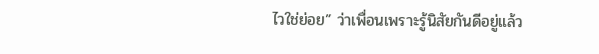ไวใช่ย่อย” ว่าเพื่อนเพราะรู้นิสัยกันดีอยู่แล้ว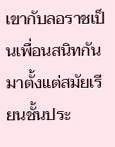เขากับลอราชเป็นเพื่อนสนิทกันมาตั้งแต่สมัยเรียนชั้นประ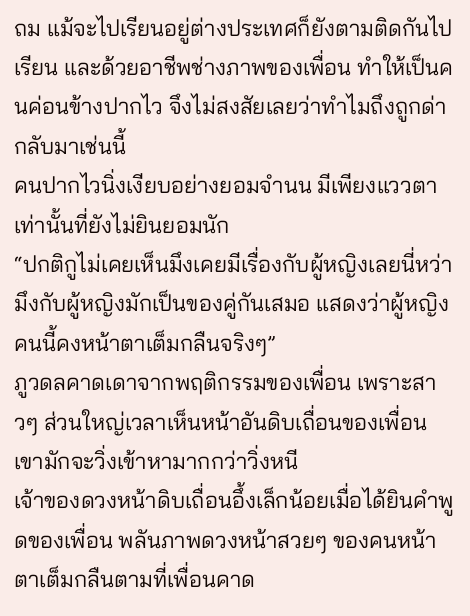ถม แม้จะไปเรียนอยู่ต่างประเทศก็ยังตามติดกันไปเรียน และด้วยอาชีพช่างภาพของเพื่อน ทำให้เป็นคนค่อนข้างปากไว จึงไม่สงสัยเลยว่าทำไมถึงถูกด่ากลับมาเช่นนี้
คนปากไวนิ่งเงียบอย่างยอมจำนน มีเพียงแววตาเท่านั้นที่ยังไม่ยินยอมนัก
“ปกติกูไม่เคยเห็นมึงเคยมีเรื่องกับผู้หญิงเลยนี่หว่า มึงกับผู้หญิงมักเป็นของคู่กันเสมอ แสดงว่าผู้หญิงคนนี้คงหน้าตาเต็มกลืนจริงๆ”
ภูวดลคาดเดาจากพฤติกรรมของเพื่อน เพราะสาวๆ ส่วนใหญ่เวลาเห็นหน้าอันดิบเถื่อนของเพื่อนเขามักจะวิ่งเข้าหามากกว่าวิ่งหนี
เจ้าของดวงหน้าดิบเถื่อนอึ้งเล็กน้อยเมื่อได้ยินคำพูดของเพื่อน พลันภาพดวงหน้าสวยๆ ของคนหน้าตาเต็มกลืนตามที่เพื่อนคาด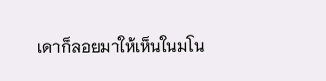เดาก็ลอยมาให้เห็นในมโน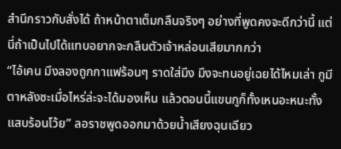สำนึกราวกับสั่งได้ ถ้าหน้าตาเต็มกลืนจริงๆ อย่างที่พูดคงจะดีกว่านี้ แต่นี่ถ้าเป็นไปได้แทบอยากจะกลืนตัวเจ้าหล่อนเสียมากกว่า
“ไอ้เคน มึงลองถูกกาแฟร้อนๆ ราดใส่มึง มึงจะทนอยู่เฉยได้ไหมเล่า กูมีตาหลังซะเมื่อไหร่ล่ะจะได้มองเห็น แล้วตอนนี้แขนกูก็ทั้งเหนอะหนะทั้งแสบร้อนโว้ย” ลอราชพูดออกมาด้วยน้ำเสียงฉุนเฉียว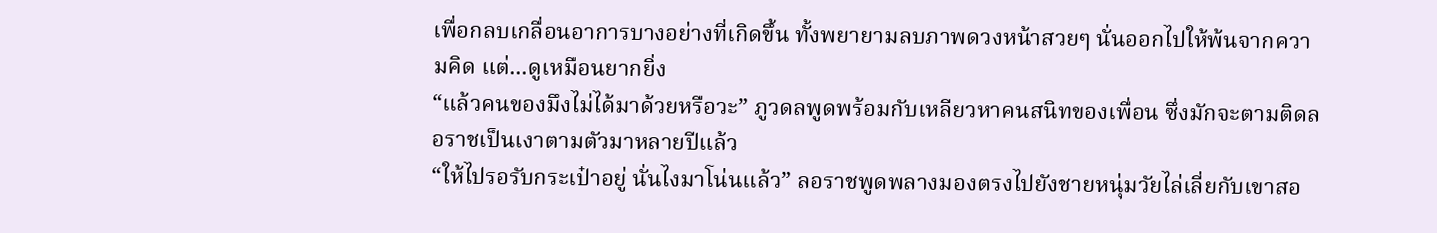เพื่อกลบเกลื่อนอาการบางอย่างที่เกิดขึ้น ทั้งพยายามลบภาพดวงหน้าสวยๆ นั่นออกไปให้พ้นจากความคิด แต่...ดูเหมือนยากยิ่ง
“แล้วคนของมึงไม่ได้มาด้วยหรือวะ” ภูวดลพูดพร้อมกับเหลียวหาคนสนิทของเพื่อน ซึ่งมักจะตามติดลอราชเป็นเงาตามตัวมาหลายปีแล้ว
“ให้ไปรอรับกระเป๋าอยู่ นั่นไงมาโน่นแล้ว” ลอราชพูดพลางมองตรงไปยังชายหนุ่มวัยไล่เลี่ยกับเขาสอ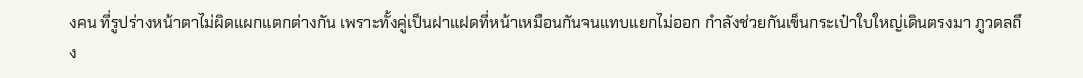งคน ที่รูปร่างหน้าตาไม่ผิดแผกแตกต่างกัน เพราะทั้งคู่เป็นฝาแฝดที่หน้าเหมือนกันจนแทบแยกไม่ออก กำลังช่วยกันเข็นกระเป๋าใบใหญ่เดินตรงมา ภูวดลถึง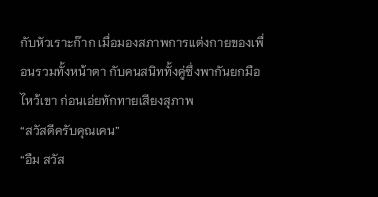กับหัวเราะก๊าก เมื่อมองสภาพการแต่งกายของเพื่อนรวมทั้งหน้าตา กับคนสนิททั้งคู่ซึ่งพากันยกมือไหว้เขา ก่อนเอ่ยทักทายเสียงสุภาพ
“สวัสดีครับคุณเคน”
“อืม สวัส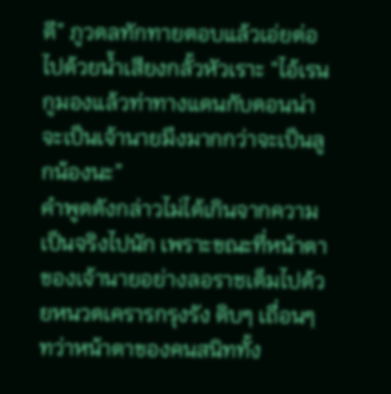ดี” ภูวดลทักทายตอบแล้วเอ่ยต่อไปด้วยน้ำเสียงกลั้วหัวเราะ “ไอ้เรน กูมองแล้วท่าทางแดนกับดอนน่าจะเป็นเจ้านายมึงมากกว่าจะเป็นลูกน้องนะ”
คำพูดดังกล่าวไม่ได้เกินจากความเป็นจริงไปนัก เพราะขณะที่หน้าตาของเจ้านายอย่างลอราชเต็มไปด้วยหนวดเครารกรุงรัง ดิบๆ เถื่อนๆ ทว่าหน้าตาของคนสนิททั้ง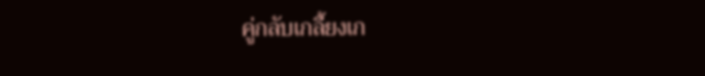คู่กลับเกลี้ยงเก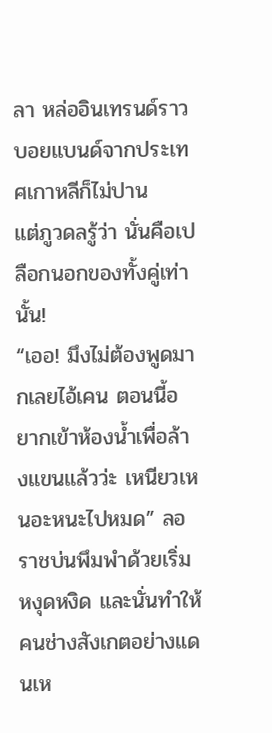ลา หล่ออินเทรนด์ราวบอยแบนด์จากประเทศเกาหลีก็ไม่ปาน
แต่ภูวดลรู้ว่า นั่นคือเปลือกนอกของทั้งคู่เท่านั้น!
“เออ! มึงไม่ต้องพูดมากเลยไอ้เคน ตอนนี้อยากเข้าห้องน้ำเพื่อล้างแขนแล้วว่ะ เหนียวเหนอะหนะไปหมด” ลอราชบ่นพึมพำด้วยเริ่มหงุดหงิด และนั่นทำให้คนช่างสังเกตอย่างแดนเห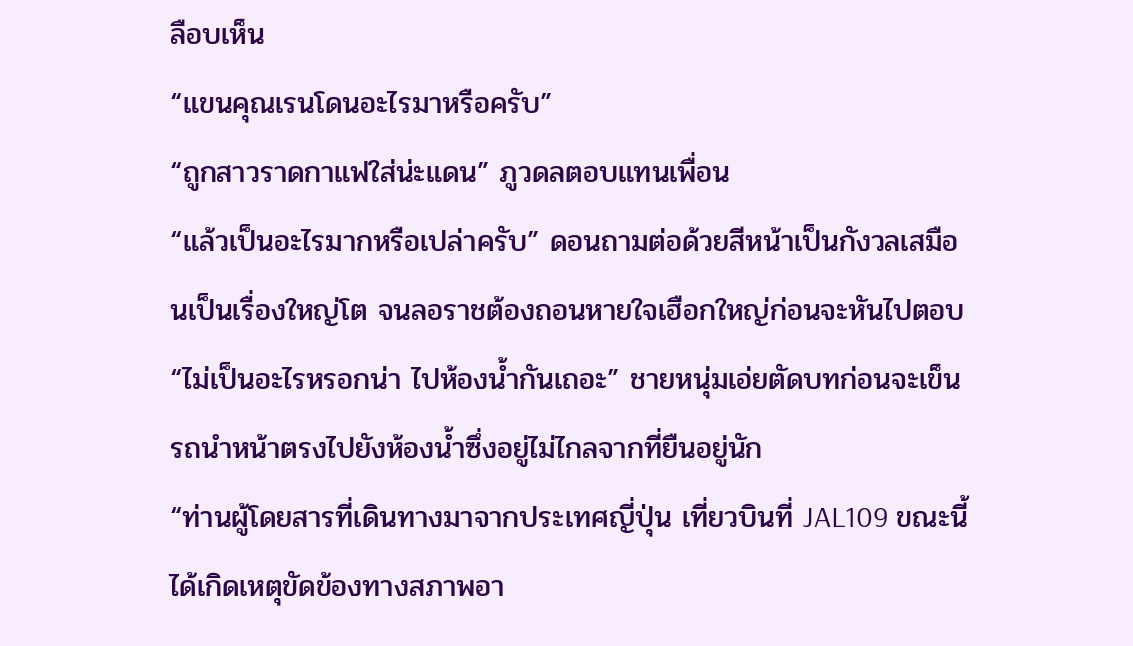ลือบเห็น
“แขนคุณเรนโดนอะไรมาหรือครับ”
“ถูกสาวราดกาแฟใส่น่ะแดน” ภูวดลตอบแทนเพื่อน
“แล้วเป็นอะไรมากหรือเปล่าครับ” ดอนถามต่อด้วยสีหน้าเป็นกังวลเสมือนเป็นเรื่องใหญ่โต จนลอราชต้องถอนหายใจเฮือกใหญ่ก่อนจะหันไปตอบ
“ไม่เป็นอะไรหรอกน่า ไปห้องน้ำกันเถอะ” ชายหนุ่มเอ่ยตัดบทก่อนจะเข็นรถนำหน้าตรงไปยังห้องน้ำซึ่งอยู่ไม่ไกลจากที่ยืนอยู่นัก
“ท่านผู้โดยสารที่เดินทางมาจากประเทศญี่ปุ่น เที่ยวบินที่ JAL109 ขณะนี้ได้เกิดเหตุขัดข้องทางสภาพอา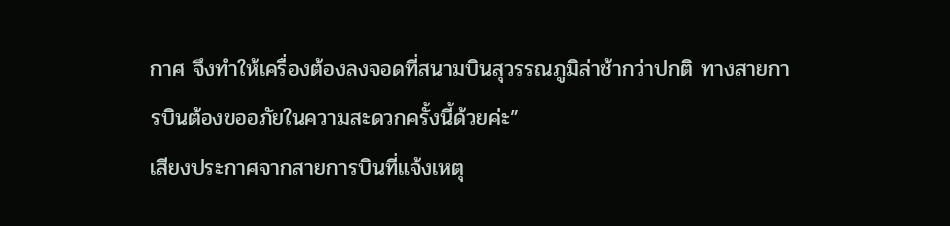กาศ จึงทำให้เครื่องต้องลงจอดที่สนามบินสุวรรณภูมิล่าช้ากว่าปกติ ทางสายการบินต้องขออภัยในความสะดวกครั้งนี้ด้วยค่ะ”
เสียงประกาศจากสายการบินที่แจ้งเหตุ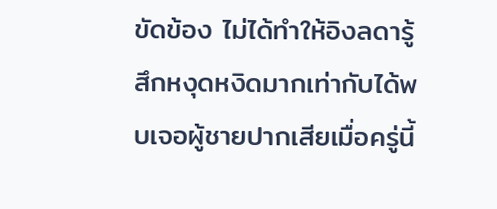ขัดข้อง ไม่ได้ทำให้อิงลดารู้สึกหงุดหงิดมากเท่ากับได้พบเจอผู้ชายปากเสียเมื่อครู่นี้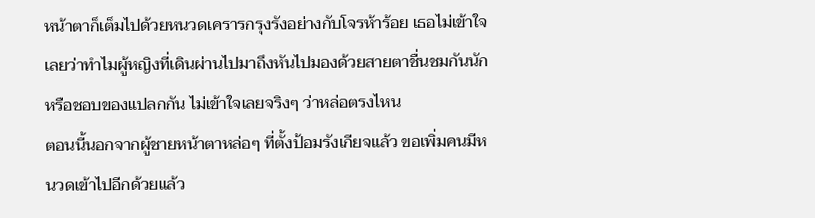หน้าตาก็เต็มไปด้วยหนวดเครารกรุงรังอย่างกับโจรห้าร้อย เธอไม่เข้าใจเลยว่าทำไมผู้หญิงที่เดินผ่านไปมาถึงหันไปมองด้วยสายตาชื่นชมกันนัก หรือชอบของแปลกกัน ไม่เข้าใจเลยจริงๆ ว่าหล่อตรงไหน
ตอนนี้นอกจากผู้ชายหน้าตาหล่อๆ ที่ตั้งป้อมรังเกียจแล้ว ขอเพิ่มคนมีหนวดเข้าไปอีกด้วยแล้ว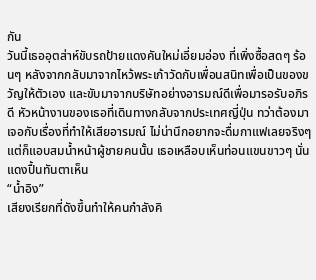กัน
วันนี้เธออุตส่าห์ขับรถป้ายแดงคันใหม่เอี่ยมอ่อง ที่เพิ่งซื้อสดๆ ร้อนๆ หลังจากกลับมาจากไหว้พระเก้าวัดกับเพื่อนสนิทเพื่อเป็นของขวัญให้ตัวเอง และขับมาจากบริษัทอย่างอารมณ์ดีเพื่อมารอรับอภิรดี หัวหน้างานของเธอที่เดินทางกลับจากประเทศญี่ปุ่น ทว่าต้องมาเจอกับเรื่องที่ทำให้เสียอารมณ์ ไม่น่านึกอยากจะดื่มกาแฟเลยจริงๆ แต่ก็แอบสมน้ำหน้าผู้ชายคนนั้น เธอเหลือบเห็นท่อนแขนขาวๆ นั่นแดงปื้นทันตาเห็น
“น้ำอิง”
เสียงเรียกที่ดังขึ้นทำให้คนกำลังคิ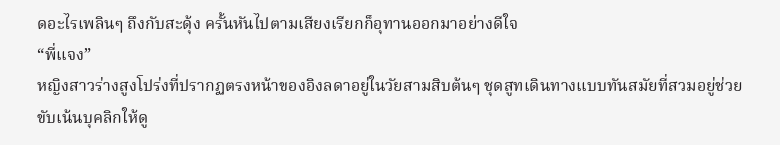ดอะไรเพลินๆ ถึงกับสะดุ้ง ครั้นหันไปตามเสียงเรียกก็อุทานออกมาอย่างดีใจ
“พี่แจง”
หญิงสาวร่างสูงโปร่งที่ปรากฏตรงหน้าของอิงลดาอยู่ในวัยสามสิบต้นๆ ชุดสูทเดินทางแบบทันสมัยที่สวมอยู่ช่วยขับเน้นบุคลิกให้ดู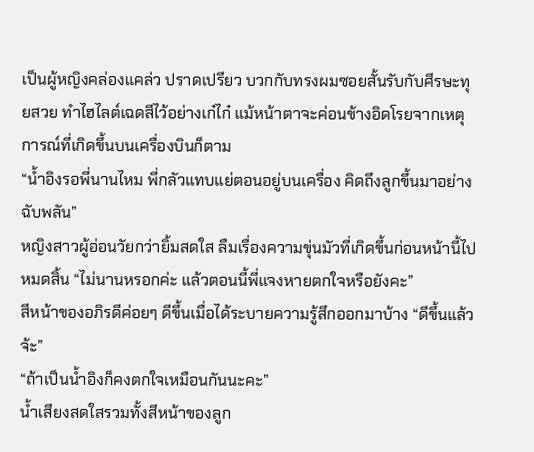เป็นผู้หญิงคล่องแคล่ว ปราดเปรียว บวกกับทรงผมซอยสั้นรับกับศีรษะทุยสวย ทำไฮไลต์เฉดสีไว้อย่างเก๋ไก๋ แม้หน้าตาจะค่อนข้างอิดโรยจากเหตุการณ์ที่เกิดขึ้นบนเครื่องบินก็ตาม
“น้ำอิงรอพี่นานไหม พี่กลัวแทบแย่ตอนอยู่บนเครื่อง คิดถึงลูกขึ้นมาอย่างฉับพลัน”
หญิงสาวผู้อ่อนวัยกว่ายิ้มสดใส ลืมเรื่องความขุ่นมัวที่เกิดขึ้นก่อนหน้านี้ไปหมดสิ้น “ไม่นานหรอกค่ะ แล้วตอนนี้พี่แจงหายตกใจหรือยังคะ”
สีหน้าของอภิรดีค่อยๆ ดีขึ้นเมื่อได้ระบายความรู้สึกออกมาบ้าง “ดีขึ้นแล้วจ้ะ”
“ถ้าเป็นน้ำอิงก็คงตกใจเหมือนกันนะคะ”
น้ำเสียงสดใสรวมทั้งสีหน้าของลูก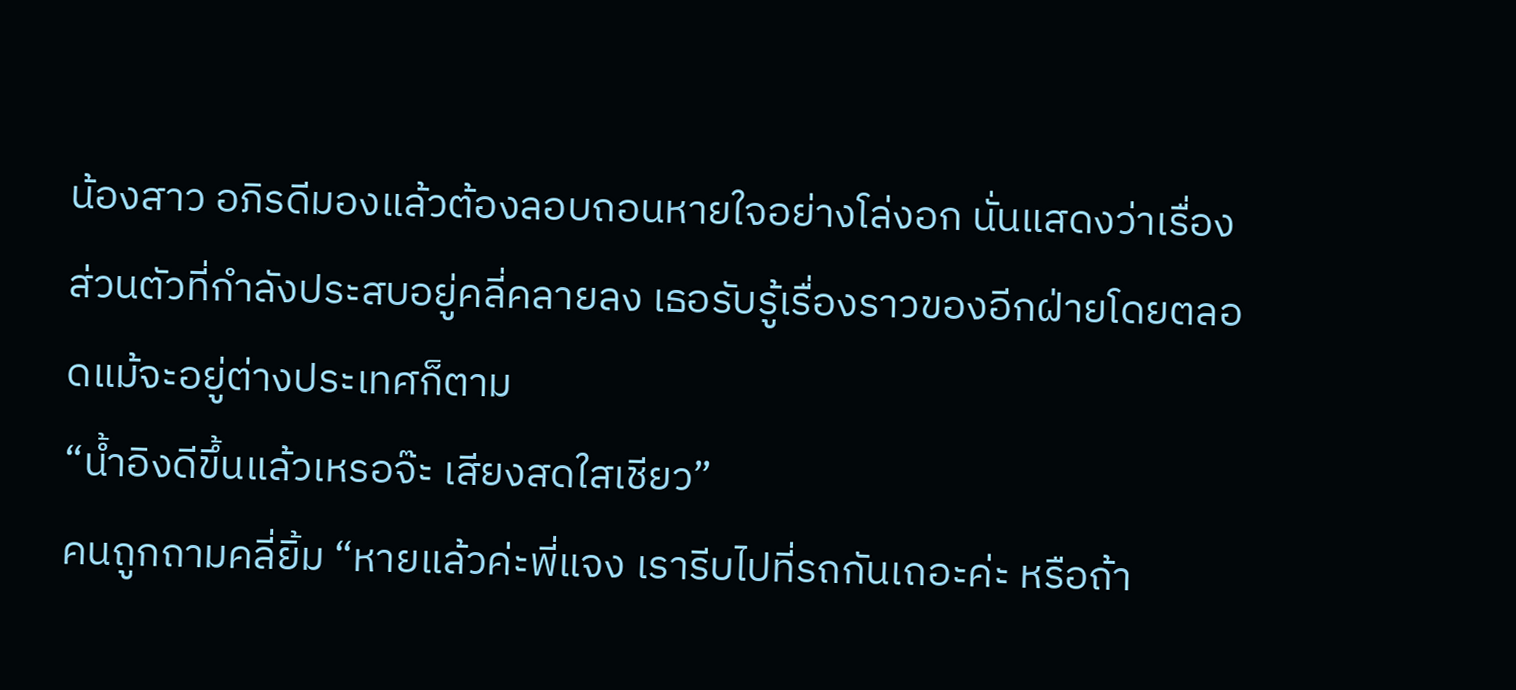น้องสาว อภิรดีมองแล้วต้องลอบถอนหายใจอย่างโล่งอก นั่นแสดงว่าเรื่องส่วนตัวที่กำลังประสบอยู่คลี่คลายลง เธอรับรู้เรื่องราวของอีกฝ่ายโดยตลอดแม้จะอยู่ต่างประเทศก็ตาม
“น้ำอิงดีขึ้นแล้วเหรอจ๊ะ เสียงสดใสเชียว”
คนถูกถามคลี่ยิ้ม “หายแล้วค่ะพี่แจง เรารีบไปที่รถกันเถอะค่ะ หรือถ้า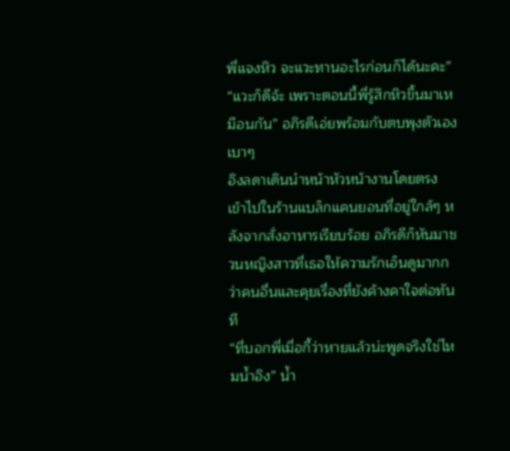พี่แจงหิว จะแวะทานอะไรก่อนก็ได้นะคะ”
“แวะก็ดีจ้ะ เพราะตอนนี้พี่รู้สึกหิวขึ้นมาเหมือนกัน” อภิรดีเอ่ยพร้อมกับตบพุงตัวเองเบาๆ
อิงลดาเดินนำหน้าหัวหน้างานโดยตรง เข้าไปในร้านแบล็กแคนยอนที่อยู่ใกล้ๆ หลังจากสั่งอาหารเรียบร้อย อภิรดีก็หันมาชวนหญิงสาวที่เธอให้ความรักเอ็นดูมากกว่าคนอื่นและคุยเรื่องที่ยังค้างคาใจต่อทันที
“ที่บอกพี่เมื่อกี้ว่าหายแล้วน่ะพูดจริงใช่ไหมน้ำอิง” น้ำ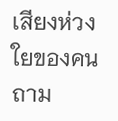เสียงห่วงใยของคนถาม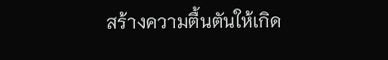สร้างความตื้นตันให้เกิด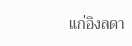แก่อิงลดา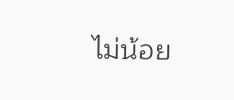ไม่น้อย